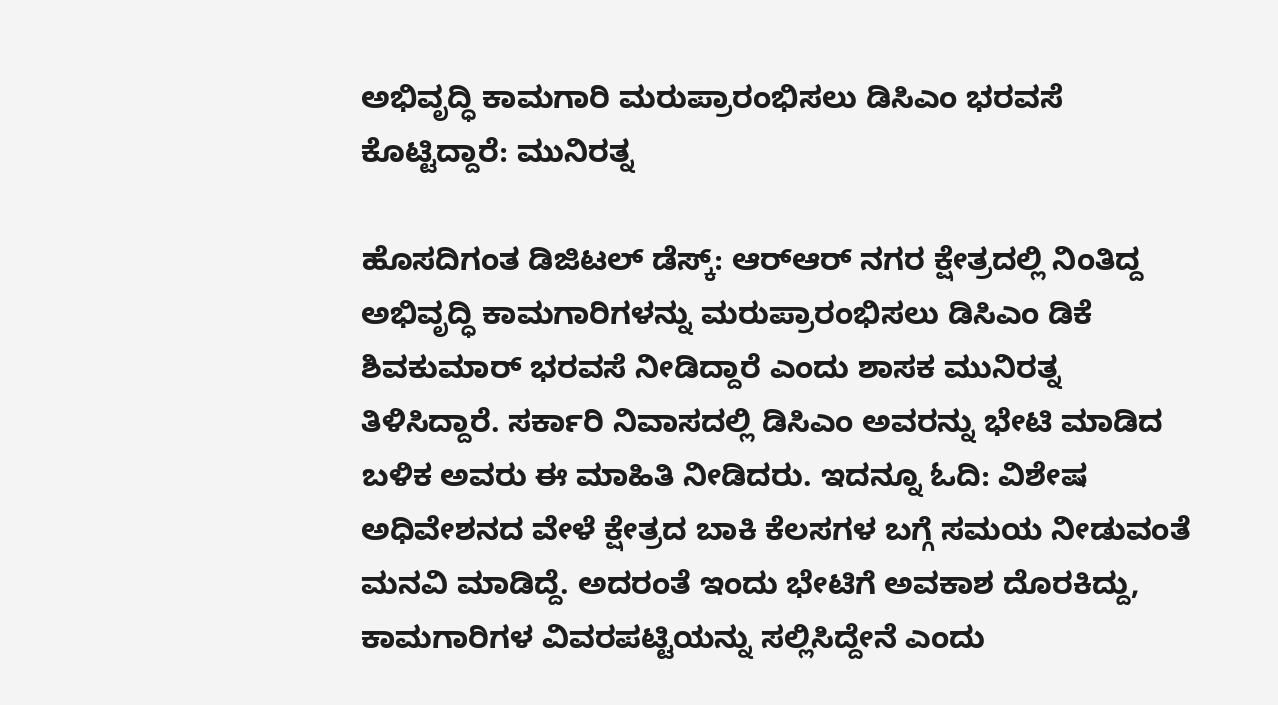ಅಭಿವೃದ್ಧಿ ಕಾಮಗಾರಿ ಮರುಪ್ರಾರಂಭಿಸಲು ಡಿಸಿಎಂ ಭರವಸೆ ಕೊಟ್ಟಿದ್ದಾರೆ: ಮುನಿರತ್ನ

ಹೊಸದಿಗಂತ ಡಿಜಿಟಲ್ ಡೆಸ್ಕ್: ಆರ್‌ಆರ್ ನಗರ ಕ್ಷೇತ್ರದಲ್ಲಿ ನಿಂತಿದ್ದ ಅಭಿವೃದ್ಧಿ ಕಾಮಗಾರಿಗಳನ್ನು ಮರುಪ್ರಾರಂಭಿಸಲು ಡಿಸಿಎಂ ಡಿಕೆ ಶಿವಕುಮಾರ್‌ ಭರವಸೆ ನೀಡಿದ್ದಾರೆ ಎಂದು ಶಾಸಕ ಮುನಿರತ್ನ ತಿಳಿಸಿದ್ದಾರೆ. ಸರ್ಕಾರಿ ನಿವಾಸದಲ್ಲಿ ಡಿಸಿಎಂ ಅವರನ್ನು ಭೇಟಿ ಮಾಡಿದ ಬಳಿಕ ಅವರು ಈ ಮಾಹಿತಿ ನೀಡಿದರು. ಇದನ್ನೂ ಓದಿ: ವಿಶೇಷ ಅಧಿವೇಶನದ ವೇಳೆ ಕ್ಷೇತ್ರದ ಬಾಕಿ ಕೆಲಸಗಳ ಬಗ್ಗೆ ಸಮಯ ನೀಡುವಂತೆ ಮನವಿ ಮಾಡಿದ್ದೆ. ಅದರಂತೆ ಇಂದು ಭೇಟಿಗೆ ಅವಕಾಶ ದೊರಕಿದ್ದು, ಕಾಮಗಾರಿಗಳ ವಿವರಪಟ್ಟಿಯನ್ನು ಸಲ್ಲಿಸಿದ್ದೇನೆ ಎಂದು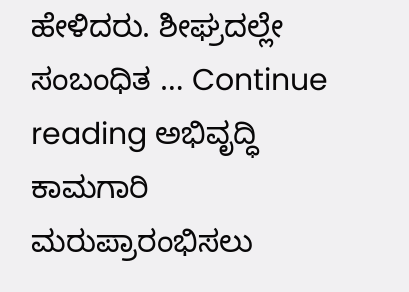ಹೇಳಿದರು. ಶೀಘ್ರದಲ್ಲೇ ಸಂಬಂಧಿತ … Continue reading ಅಭಿವೃದ್ಧಿ ಕಾಮಗಾರಿ ಮರುಪ್ರಾರಂಭಿಸಲು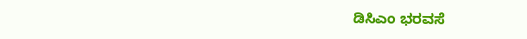ಡಿಸಿಎಂ ಭರವಸೆ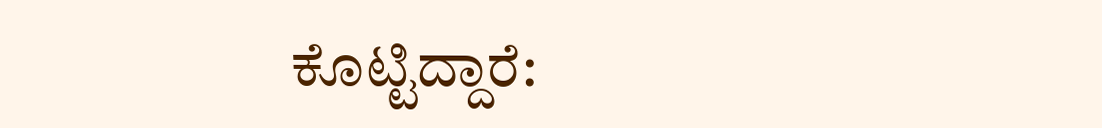ಕೊಟ್ಟಿದ್ದಾರೆ: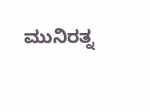ಮುನಿರತ್ನ